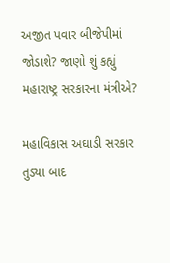અજીત પવાર બીજેપીમાં જોડાશે? જાણો શું કહ્યું મહારાષ્ટ્ર સરકારના મંત્રીએ?

મહાવિકાસ અઘાડી સરકાર તુડ્યા બાદ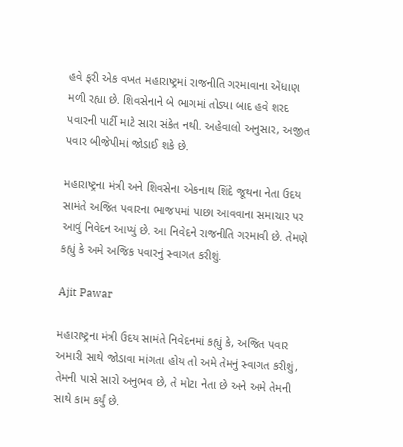હવે ફરી એક વખત મહારાષ્ટ્રમાં રાજનીતિ ગરમાવાના એંધાણ મળી રહ્યા છે. શિવસેનાને બે ભાગમાં તોડ્યા બાદ હવે શરદ પવારની પાર્ટી માટે સારા સંકેત નથી. અહેવાલો અનુસાર, અજીત પવાર બીજેપીમાં જોડાઈ શકે છે.

મહારાષ્ટ્રના મંત્રી અને શિવસેના એકનાથ શિંદે જૂથના નેતા ઉદય સામંતે અજિત પવારના ભાજપમાં પાછા આવવાના સમાચાર પર આવું નિવેદન આપ્યું છે. આ નિવેદને રાજનીતિ ગરમાવી છે. તેમણે કહ્યું કે અમે અજિક પવારનું સ્વાગત કરીશું.

Ajit Pawar

મહારાષ્ટ્રના મંત્રી ઉદય સામંતે નિવેદનમાં કહ્યું કે, અજિત પવાર અમારી સાથે જોડાવા માંગતા હોય તો અમે તેમનું સ્વાગત કરીશું, તેમની પાસે સારો અનુભવ છે, તે મોટા નેતા છે અને અમે તેમની સાથે કામ કર્યું છે.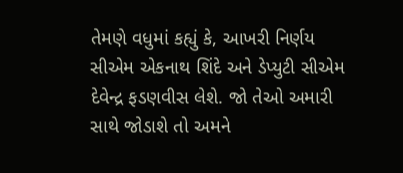તેમણે વધુમાં કહ્યું કે, આખરી નિર્ણય સીએમ એકનાથ શિંદે અને ડેપ્યુટી સીએમ દેવેન્દ્ર ફડણવીસ લેશે. જો તેઓ અમારી સાથે જોડાશે તો અમને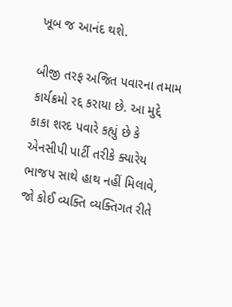ખૂબ જ આનંદ થશે.

બીજી તરફ અજિત પવારના તમામ કાર્યક્રમો રદ્દ કરાયા છે. આ મુદ્દે કાકા શરદ પવારે કહ્યું છે કે એનસીપી પાર્ટી તરીકે ક્યારેય ભાજપ સાથે હાથ નહીં મિલાવે, જો કોઈ વ્યક્તિ વ્યક્તિગત રીતે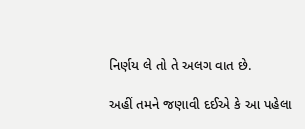નિર્ણય લે તો તે અલગ વાત છે.

અહીં તમને જણાવી દઈએ કે આ પહેલા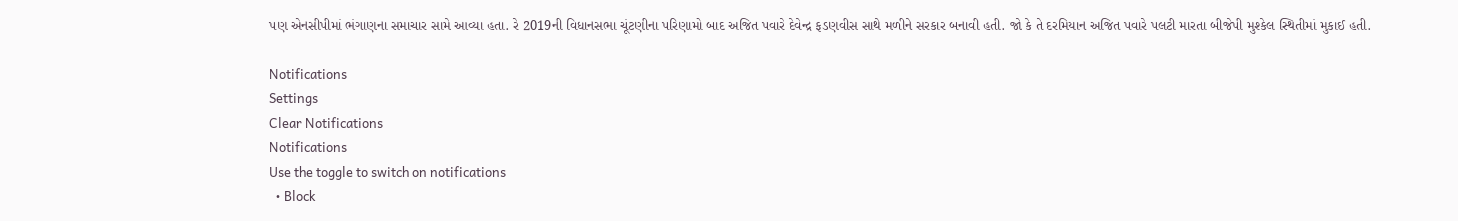પણ એનસીપીમાં ભંગાણના સમાચાર સામે આવ્યા હતા. રે 2019ની વિધાનસભા ચૂંટણીના પરિણામો બાદ અજિત પવારે દેવેન્દ્ર ફડણવીસ સાથે મળીને સરકાર બનાવી હતી. જો કે તે દરમિયાન અજિત પવારે પલટી મારતા બીજેપી મુશ્કેલ સ્થિતીમાં મુકાઈ હતી.

Notifications
Settings
Clear Notifications
Notifications
Use the toggle to switch on notifications
  • Block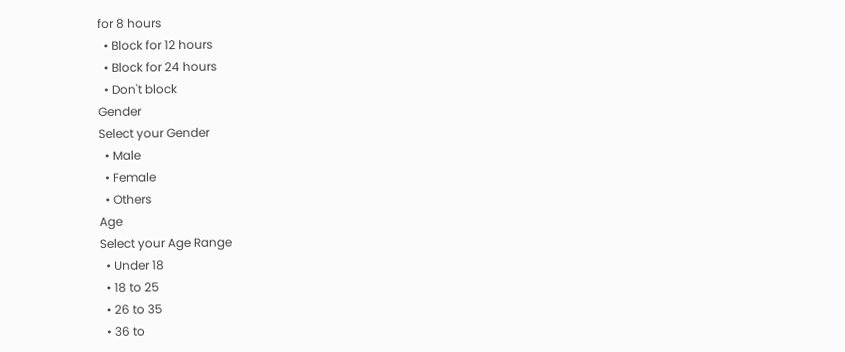for 8 hours
  • Block for 12 hours
  • Block for 24 hours
  • Don't block
Gender
Select your Gender
  • Male
  • Female
  • Others
Age
Select your Age Range
  • Under 18
  • 18 to 25
  • 26 to 35
  • 36 to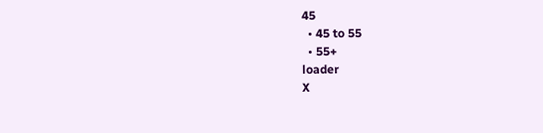45
  • 45 to 55
  • 55+
loader
X